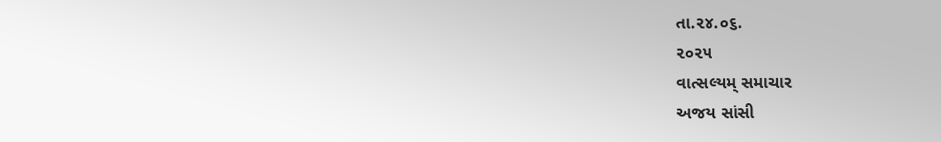તા.૨૪.૦૬.
૨૦૨૫
વાત્સલ્યમ્ સમાચાર
અજય સાંસી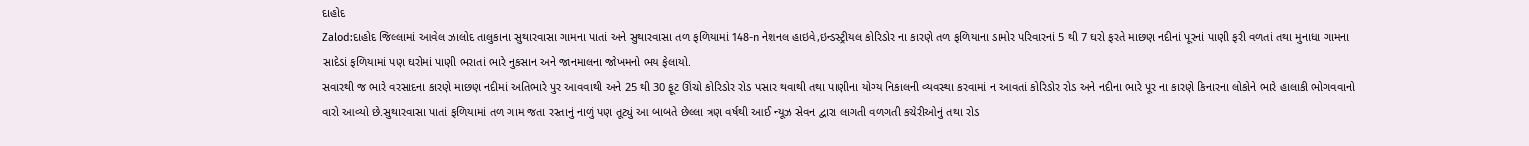દાહોદ
Zalod:દાહોદ જિલ્લામાં આવેલ ઝાલોદ તાલુકાના સુથારવાસા ગામના પાતાં અને સુથારવાસા તળ ફળિયામાં 148-n નેશનલ હાઇવે,ઇન્ડસ્ટ્રીયલ કોરિડોર ના કારણે તળ ફળિયાના ડામોર પરિવારનાં 5 થી 7 ઘરો ફરતે માછણ નદીનાં પૂરનાં પાણી ફરી વળતાં તથા મુનાધા ગામના સાદેડાં ફળિયામાં પણ ઘરોમાં પાણી ભરાતાં ભારે નુકસાન અને જાનમાલના જોખમનો ભય ફેલાયો.
સવારથી જ ભારે વરસાદના કારણે માછણ નદીમાં અતિભારે પુર આવવાથી અને 25 થી 30 ફૂટ ઊંચો કોરિડોર રોડ પસાર થવાથી તથા પાણીના યોગ્ય નિકાલની વ્યવસ્થા કરવામાં ન આવતાં કોરિડોર રોડ અને નદીના ભારે પૂર ના કારણે કિનારના લોકોને ભારે હાલાકી ભોગવવાનો વારો આવ્યો છે.સુથારવાસા પાતાં ફળિયામાં તળ ગામ જતા રસ્તાનું નાળું પણ તૂટ્યું આ બાબતે છેલ્લા ત્રણ વર્ષથી આઈ ન્યૂઝ સેવન દ્વારા લાગતી વળગતી કચેરીઓનું તથા રોડ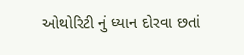ઓથોરિટી નું ધ્યાન દોરવા છતાં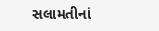સલામતીનાં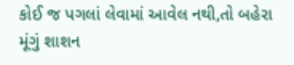કોઈ જ પગલાં લેવામાં આવેલ નથી,તો બહેરા મૂંગું શાશન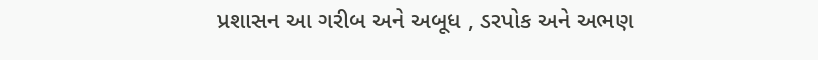પ્રશાસન આ ગરીબ અને અબૂધ , ડરપોક અને અભણ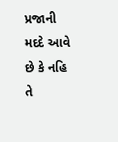પ્રજાની મદદે આવે છે કે નહિ તે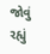જોવું રહ્યું